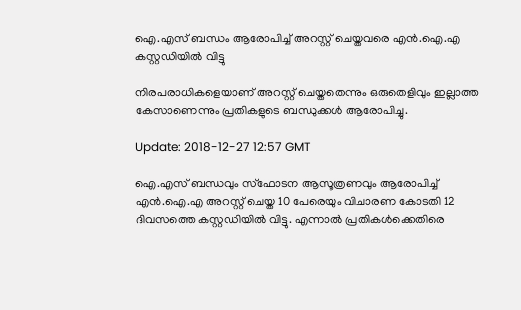ഐ.എസ് ബന്ധം ആരോപിച്ച് അറസ്റ്റ് ചെയ്തവരെ എന്‍.ഐ.എ കസ്റ്റഡിയില്‍ വിട്ടു

നിരപരാധികളെയാണ് അറസ്റ്റ് ചെയ്തതെന്നും ഒരുതെളിവും ഇല്ലാത്ത കേസാണെന്നും പ്രതികളുടെ ബന്ധുക്കള്‍ ആരോപിച്ചു.

Update: 2018-12-27 12:57 GMT

ഐ.എസ് ബന്ധവും സ്ഫോടന ആസൂത്രണവും ആരോപിച്ച് എന്‍.ഐ.എ അറസ്റ്റ് ചെയ്ത 10 പേരെയും വിചാരണ കോടതി 12 ദിവസത്തെ കസ്റ്റഡിയില്‍ വിട്ടു. എന്നാല്‍ പ്രതികള്‍ക്കെതിരെ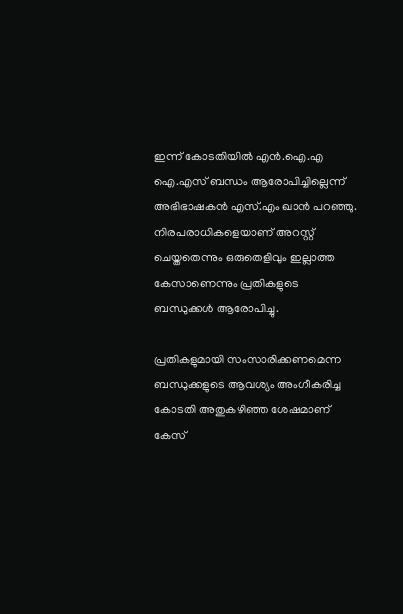ഇന്ന് കോടതിയില്‍ എന്‍.ഐ.എ ഐ.എസ് ബന്ധം ആരോപിച്ചില്ലെന്ന് അഭിഭാഷകന്‍ എസ്.എം ഖാന്‍ പറഞ്ഞു. നിരപരാധികളെയാണ് അറസ്റ്റ് ചെയ്തതെന്നും ഒരുതെളിവും ഇല്ലാത്ത കേസാണെന്നും പ്രതികളുടെ ബന്ധുക്കള്‍ ആരോപിച്ചു.

പ്രതികളുമായി സംസാരിക്കണമെന്ന ബന്ധുക്കളുടെ ആവശ്യം അംഗീകരിച്ച കോടതി അതുകഴിഞ്ഞ ശേഷമാണ് കേസ്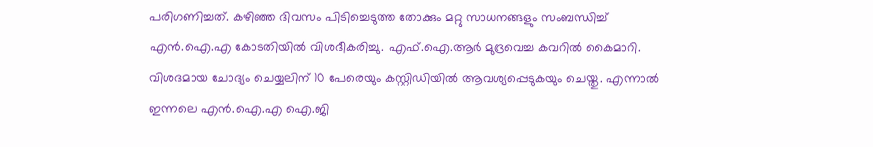പരിഗണിച്ചത്. കഴിഞ്ഞ ദിവസം പിടിച്ചെടുത്ത തോക്കും മറ്റു സാധനങ്ങളും സംബന്ധിച്ച് എന്‍‌.ഐ.എ കോടതിയില്‍ വിശദീകരിച്ചു. എഫ്.ഐ.ആര്‍ മുദ്രവെച്ച കവറില്‍ കൈമാറി. വിശദമായ ചോദ്യം ചെയ്യലിന് 10 പേരെയും കസ്റ്റിഡിയില്‍ ആവശ്യപ്പെടുകയും ചെയ്തു. എന്നാല്‍ ഇന്നലെ എന്‍.ഐ.എ ഐ.ജി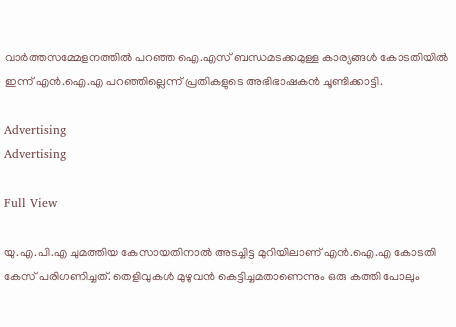വാര്‍ത്തസമ്മേളനത്തില്‍ പറഞ്ഞ ഐ.എസ് ബന്ധമടക്കമുള്ള കാര്യങ്ങള്‍ കോടതിയില്‍ ഇന്ന് എന്‍.ഐ.എ പറഞ്ഞില്ലെന്ന് പ്രതികളുടെ അഭിഭാഷകന്‍ ചൂണ്ടിക്കാട്ടി.

Advertising
Advertising

Full View

യു.എ.പി.എ ചുമത്തിയ കേസായതിനാല്‍ അടച്ചിട്ട മുറിയിലാണ് എന്‍.ഐ.എ കോടതി കേസ് പരിഗണിച്ചത്. തെളിവുകള്‍ മുഴുവന്‍ കെട്ടിച്ചമതാണെന്നും ഒരു കത്തി പോലും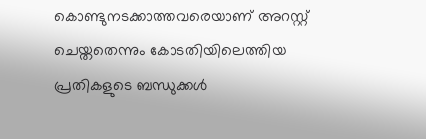കൊണ്ടുനടക്കാത്തവരെയാണ് അറസ്റ്റ് ചെയ്തതെന്നും കോടതിയിലെത്തിയ പ്രതികളുടെ ബന്ധുക്കള്‍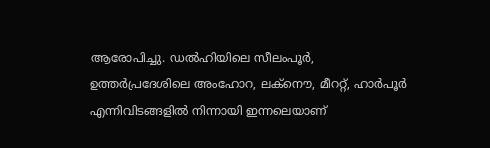ആരോപിച്ചു. ഡല്‍ഹിയിലെ സീലംപൂര്‍, ഉത്തര്‍പ്രദേശിലെ അംഹോറ, ലക്നൌ, മീററ്റ്, ഹാര്‍പൂര്‍ എന്നിവിടങ്ങളില്‍ നിന്നായി ഇന്നലെയാണ്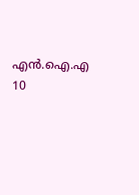എന്‍.ഐ.എ 10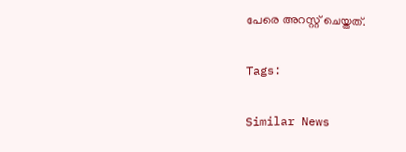പേരെ അറസ്റ്റ് ചെയ്തത്.

Tags:

Similar News